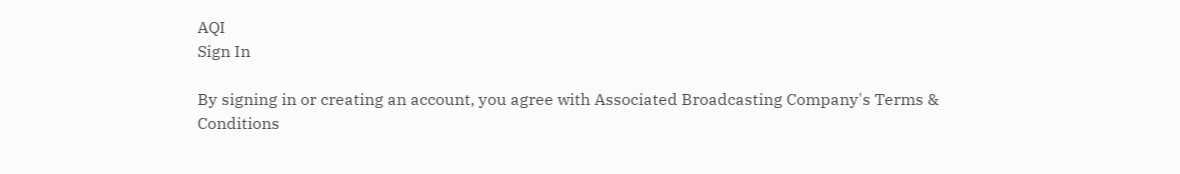AQI
Sign In

By signing in or creating an account, you agree with Associated Broadcasting Company's Terms & Conditions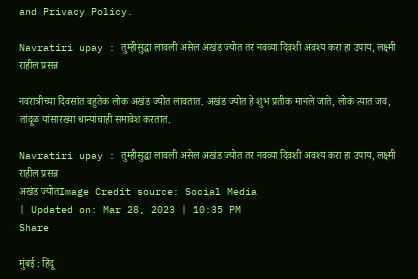and Privacy Policy.

Navratiri upay : तुम्हीसुद्धा लावली असेल अखंड ज्योत तर नवव्या दिवशी अवश्य करा हा उपाय, लक्ष्मी राहील प्रसन्न

नवरात्रीच्या दिवसांत बहुतेक लोक अखंड ज्योत लावतात. अखंड ज्योत हे शुभ प्रतीक मानले जाते, लोकं त्यात जव, तांदूळ यांसारख्या धान्यांचाही समावेश करतात.

Navratiri upay : तुम्हीसुद्धा लावली असेल अखंड ज्योत तर नवव्या दिवशी अवश्य करा हा उपाय, लक्ष्मी राहील प्रसन्न
अखंड ज्योतImage Credit source: Social Media
| Updated on: Mar 28, 2023 | 10:35 PM
Share

मुंबई : हिंदू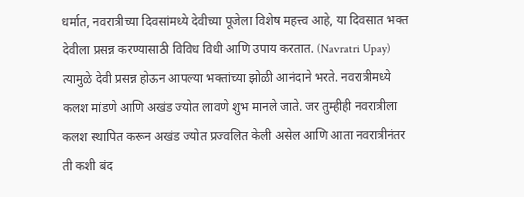धर्मात, नवरात्रीच्या दिवसांमध्ये देवीच्या पूजेला विशेष महत्त्व आहे, या दिवसात भक्त देवीला प्रसन्न करण्यासाठी विविध विधी आणि उपाय करतात. (Navratri Upay) त्यामुळे देवी प्रसन्न होऊन आपल्या भक्तांच्या झोळी आनंदाने भरते. नवरात्रीमध्ये कलश मांडणे आणि अखंड ज्योत लावणे शुभ मानले जाते. जर तुम्हीही नवरात्रीला कलश स्थापित करून अखंड ज्योत प्रज्वलित केली असेल आणि आता नवरात्रीनंतर ती कशी बंद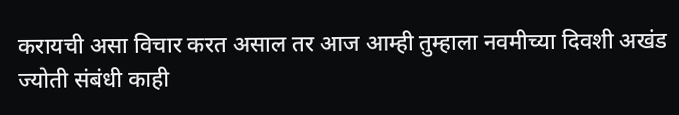करायची असा विचार करत असाल तर आज आम्ही तुम्हाला नवमीच्या दिवशी अखंड ज्योती संबंधी काही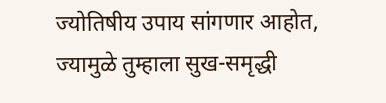ज्योतिषीय उपाय सांगणार आहोत, ज्यामुळे तुम्हाला सुख-समृद्धी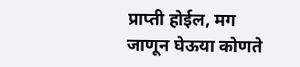प्राप्ती होईल, मग जाणून घेऊया कोणते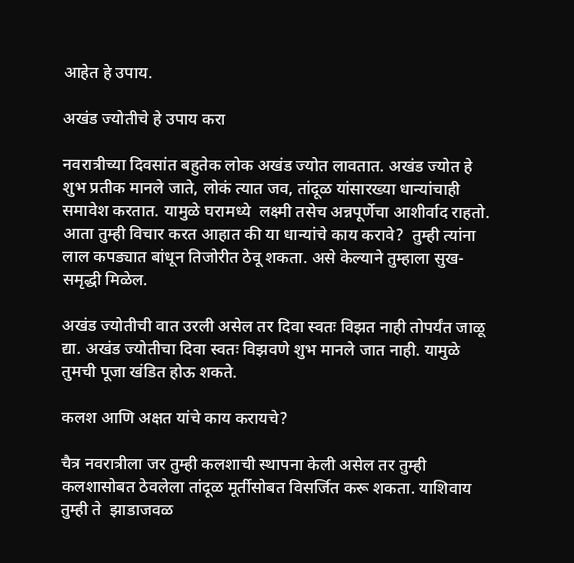आहेत हे उपाय.

अखंड ज्योतीचे हे उपाय करा

नवरात्रीच्या दिवसांत बहुतेक लोक अखंड ज्योत लावतात. अखंड ज्योत हे शुभ प्रतीक मानले जाते, लोकं त्यात जव, तांदूळ यांसारख्या धान्यांचाही समावेश करतात. यामुळे घरामध्ये  लक्ष्मी तसेच अन्नपूर्णेचा आशीर्वाद राहतो. आता तुम्ही विचार करत आहात की या धान्यांचे काय करावे?  तुम्ही त्यांना लाल कपड्यात बांधून तिजोरीत ठेवू शकता. असे केल्याने तुम्हाला सुख-समृद्धी मिळेल.

अखंड ज्योतीची वात उरली असेल तर दिवा स्वतः विझत नाही तोपर्यंत जाळू द्या. अखंड ज्योतीचा दिवा स्वतः विझवणे शुभ मानले जात नाही. यामुळे तुमची पूजा खंडित होऊ शकते.

कलश आणि अक्षत यांचे काय करायचे?

चैत्र नवरात्रीला जर तुम्ही कलशाची स्थापना केली असेल तर तुम्ही कलशासोबत ठेवलेला तांदूळ मूर्तीसोबत विसर्जित करू शकता. याशिवाय तुम्ही ते  झाडाजवळ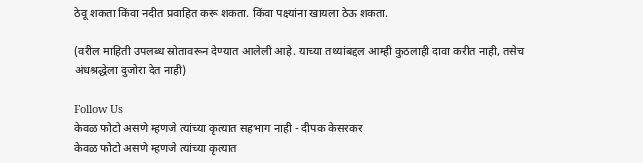ठेवू शकता किंवा नदीत प्रवाहित करू शकता. किंवा पक्ष्यांना खायला ठेऊ शकता.

(वरील माहिती उपलब्ध स्रोतावरून देण्यात आलेली आहे. याच्या तथ्यांबद्दल आम्ही कुठलाही दावा करीत नाही, तसेच अंधश्रद्धेला दुजोरा देत नाही)

Follow Us
केवळ फोटो असणे म्हणजे त्यांच्या कृत्यात सहभाग नाही - दीपक केसरकर
केवळ फोटो असणे म्हणजे त्यांच्या कृत्यात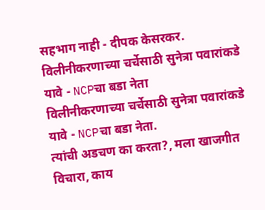सहभाग नाही - दीपक केसरकर.
विलीनीकरणाच्या चर्चेसाठी सुनेत्रा पवारांकडे यावे - NCPचा बडा नेता
विलीनीकरणाच्या चर्चेसाठी सुनेत्रा पवारांकडे यावे - NCPचा बडा नेता.
त्यांची अडचण का करता?, मला खाजगीत विचारा, काय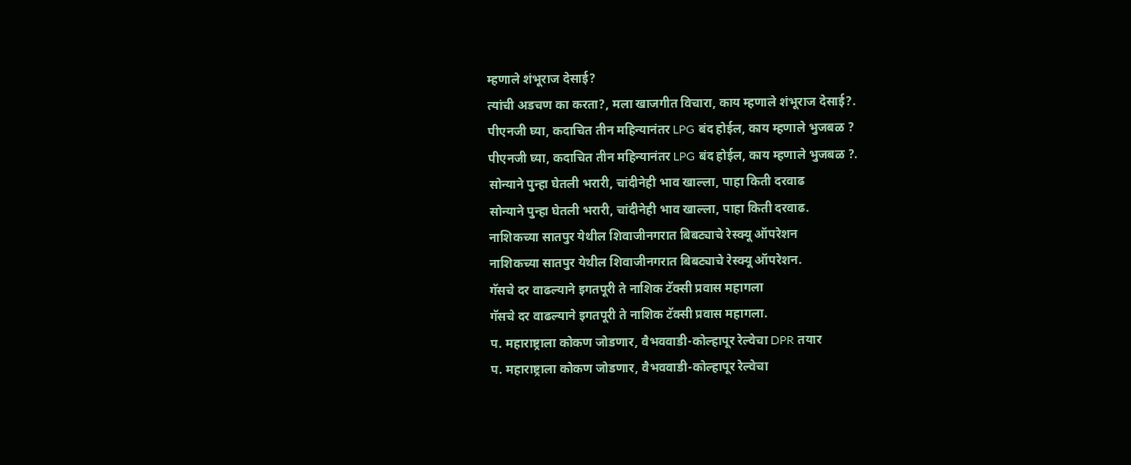म्हणाले शंभूराज देसाई?
त्यांची अडचण का करता?, मला खाजगीत विचारा, काय म्हणाले शंभूराज देसाई?.
पीएनजी घ्या, कदाचित तीन महिन्यानंतर LPG बंद होईल, काय म्हणाले भुजबळ ?
पीएनजी घ्या, कदाचित तीन महिन्यानंतर LPG बंद होईल, काय म्हणाले भुजबळ ?.
सोन्याने पुन्हा घेतली भरारी, चांदीनेही भाव खाल्ला, पाहा किती दरवाढ
सोन्याने पुन्हा घेतली भरारी, चांदीनेही भाव खाल्ला, पाहा किती दरवाढ.
नाशिकच्या सातपुर येथील शिवाजीनगरात बिबट्याचे रेस्क्यू ऑपरेशन
नाशिकच्या सातपुर येथील शिवाजीनगरात बिबट्याचे रेस्क्यू ऑपरेशन.
गॅसचे दर वाढल्याने इगतपूरी ते नाशिक टॅक्सी प्रवास महागला
गॅसचे दर वाढल्याने इगतपूरी ते नाशिक टॅक्सी प्रवास महागला.
प. महाराष्ट्राला कोकण जोडणार, वैभववाडी-कोल्हापूर रेल्वेचा DPR तयार
प. महाराष्ट्राला कोकण जोडणार, वैभववाडी-कोल्हापूर रेल्वेचा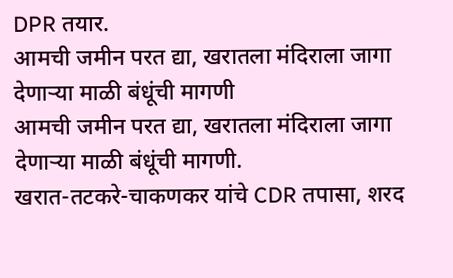DPR तयार.
आमची जमीन परत द्या, खरातला मंदिराला जागा देणाऱ्या माळी बंधूंची मागणी
आमची जमीन परत द्या, खरातला मंदिराला जागा देणाऱ्या माळी बंधूंची मागणी.
खरात-तटकरे-चाकणकर यांचे CDR तपासा, शरद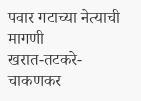पवार गटाच्या नेत्याची मागणी
खरात-तटकरे-चाकणकर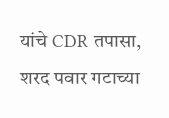यांचे CDR तपासा, शरद पवार गटाच्या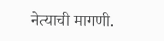नेत्याची मागणी.